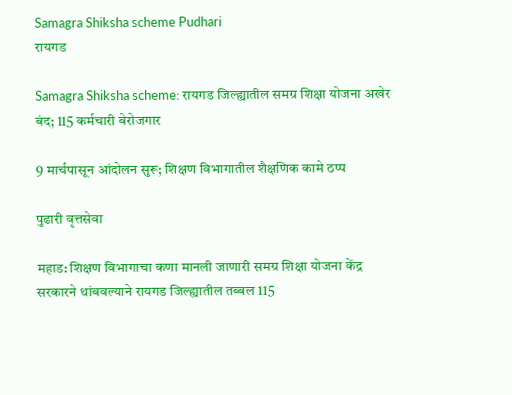Samagra Shiksha scheme Pudhari
रायगड

Samagra Shiksha scheme: रायगड जिल्ह्यातील समग्र शिक्षा योजना अखेर बंद; 115 कर्मचारी बेरोजगार

9 मार्चपासून आंदोलन सुरू; शिक्षण विभागातील शैक्षणिक कामे ठप्प

पुढारी वृत्तसेवा

महाड: शिक्षण विभागाचा कणा मानली जाणारी समग्र शिक्षा योजना केंद्र सरकारने थांबवल्याने रायगड जिल्ह्यातील तब्बल 115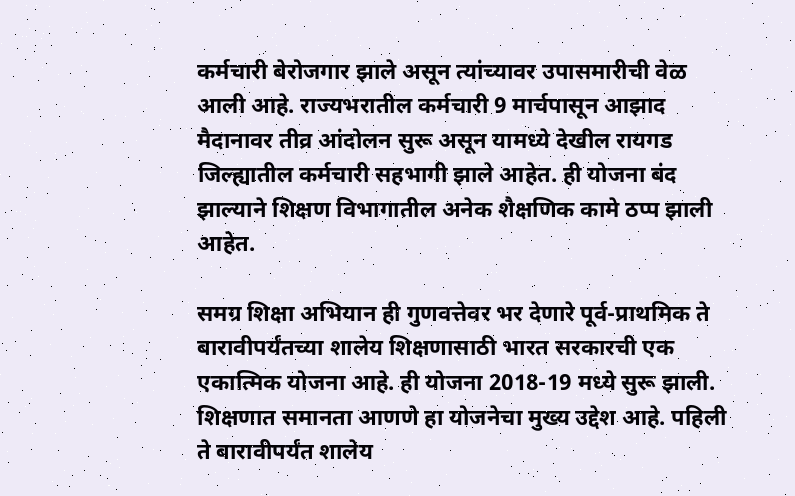कर्मचारी बेरोजगार झाले असून त्यांच्यावर उपासमारीची वेळ आली आहे. राज्यभरातील कर्मचारी 9 मार्चपासून आझाद मैदानावर तीव्र आंदोलन सुरू असून यामध्ये देखील रायगड जिल्ह्यातील कर्मचारी सहभागी झाले आहेत. ही योजना बंद झाल्याने शिक्षण विभागातील अनेक शैक्षणिक कामे ठप्प झाली आहेत.

समग्र शिक्षा अभियान ही गुणवत्तेवर भर देणारे पूर्व-प्राथमिक ते बारावीपर्यंतच्या शालेय शिक्षणासाठी भारत सरकारची एक एकात्मिक योजना आहे. ही योजना 2018-19 मध्ये सुरू झाली. शिक्षणात समानता आणणे हा योजनेचा मुख्य उद्देश आहे. पहिली ते बारावीपर्यंत शालेय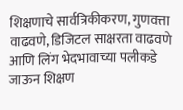शिक्षणाचे सार्वत्रिकीकरण, गुणवत्ता वाढवणे, डिजिटल साक्षरता वाढवणे आणि लिंग भेदभावाच्या पलीकडे जाऊन शिक्षण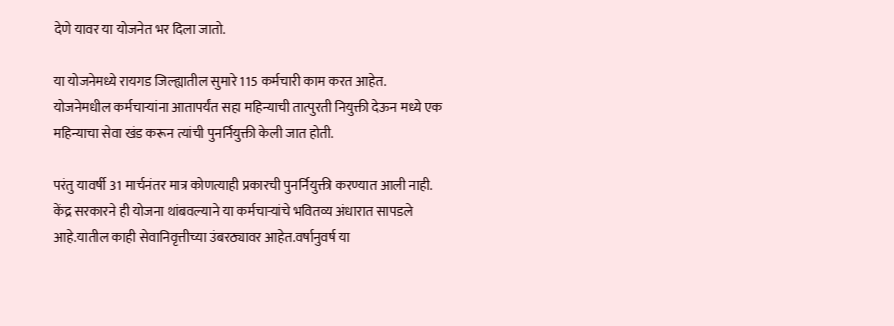देणे यावर या योजनेत भर दिला जातो.

या योजनेमध्ये रायगड जिल्ह्यातील सुमारे 115 कर्मचारी काम करत आहेत. योजनेमधील कर्मचाऱ्यांना आतापर्यंत सहा महिन्याची तात्पुरती नियुक्ती देऊन मध्ये एक महिन्याचा सेवा खंड करून त्यांची पुनर्नियुक्ती केली जात होती.

परंतु यावर्षी 31 मार्चनंतर मात्र कोणत्याही प्रकारची पुनर्नियुक्ती करण्यात आली नाही. केंद्र सरकारने ही योजना थांबवल्याने या कर्मचाऱ्यांचे भवितव्य अंधारात सापडले आहे.यातील काही सेवानिवृत्तीच्या उंबरठ्यावर आहेत.वर्षानुवर्ष या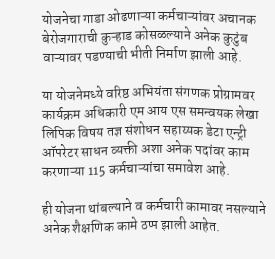योजनेचा गाडा ओढणाऱ्या कर्मचाऱ्यांवर अचानक बेरोजगाराची कुऱ्हाड कोसळल्याने अनेक कुटुंब वाऱ्यावर पडण्याची भीती निर्माण झाली आहे.

या योजनेमध्ये वरिष्ठ अभियंता संगणक प्रोग्रामवर कार्यक्रम अधिकारी एम आय एस समन्वयक लेखा लिपिक विषय तज्ञ संशोधन सहाय्यक डेटा एन्ट्री ऑपरेटर साधन व्यक्ती अशा अनेक पदांवर काम करणाऱ्या 115 कर्मचाऱ्यांचा समावेश आहे.

ही योजना थांबल्याने व कर्मचारी कामावर नसल्याने अनेक शैक्षणिक कामे ठप्प झाली आहेत.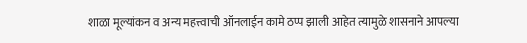शाळा मूल्यांकन व अन्य महत्त्वाची ऑनलाईन कामे ठप्प झाली आहेत त्यामुळे शासनाने आपल्या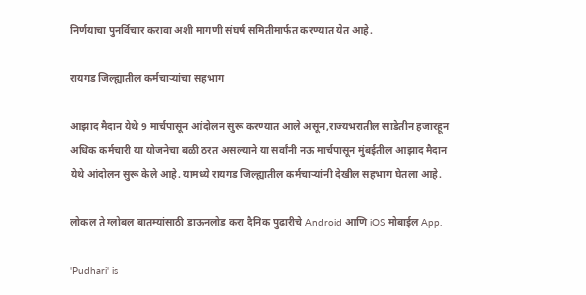निर्णयाचा पुनर्विचार करावा अशी मागणी संघर्ष समितीमार्फत करण्यात येत आहे.

रायगड जिल्ह्यातील कर्मचाऱ्यांचा सहभाग

आझाद मैदान येथे 9 मार्चपासून आंदोलन सुरू करण्यात आले असून,राज्यभरातील साडेतीन हजारहून अधिक कर्मचारी या योजनेचा बळी ठरत असल्याने या सर्वांनी नऊ मार्चपासून मुंबईतील आझाद मैदान येथे आंदोलन सुरू केले आहे. यामध्ये रायगड जिल्ह्यातील कर्मचाऱ्यांनी देखील सहभाग घेतला आहे.

लोकल ते ग्लोबल बातम्यांसाठी डाऊनलोड करा दैनिक पुढारीचे Android आणि iOS मोबाईल App.

'Pudhari' is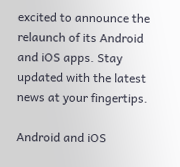excited to announce the relaunch of its Android and iOS apps. Stay updated with the latest news at your fingertips.

Android and iOS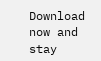Download now and stay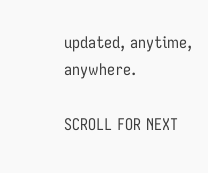updated, anytime, anywhere.

SCROLL FOR NEXT